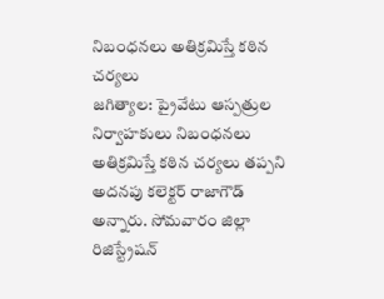నిబంధనలు అతిక్రమిస్తే కఠిన చర్యలు
జగిత్యాల: ప్రైవేటు ఆస్పత్రుల నిర్వాహకులు నిబంధనలు అతిక్రమిస్తే కఠిన చర్యలు తప్పని అదనపు కలెక్టర్ రాజాగౌడ్ అన్నారు. సోమవారం జిల్లా రిజిస్ట్రేషన్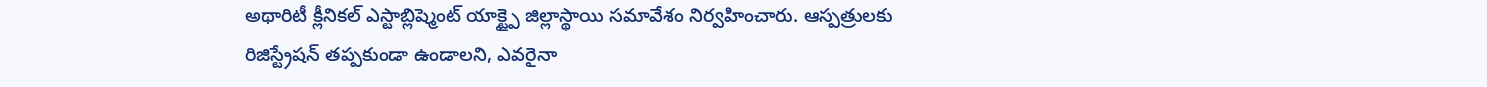అథారిటీ క్లీనికల్ ఎస్టాబ్లిష్మెంట్ యాక్ట్పై జిల్లాస్థాయి సమావేశం నిర్వహించారు. ఆస్పత్రులకు రిజిస్ట్రేషన్ తప్పకుండా ఉండాలని, ఎవరైనా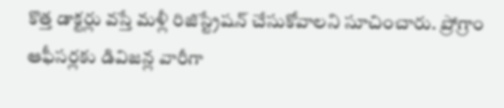కొత్త డాక్టర్లు వస్తే మళ్లీ రిజిస్ట్రేషన్ చేసుకోవాలని సూచించారు. ప్రోగ్రాం ఆఫీసర్లకు డివిజన్ల వారీగా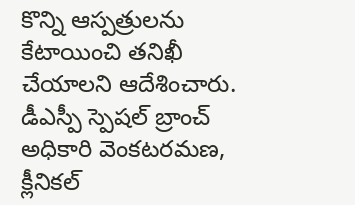కొన్ని ఆస్పత్రులను కేటాయించి తనిఖీ చేయాలని ఆదేశించారు. డీఎస్పీ స్పెషల్ బ్రాంచ్ అధికారి వెంకటరమణ, క్లీనికల్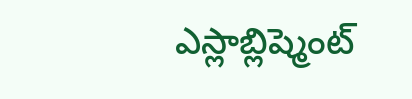ఎస్లాబ్లిష్మెంట్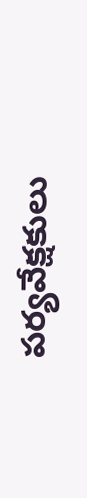పర్యవేక్షకులు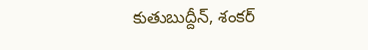కుతుబుద్దీన్, శంకర్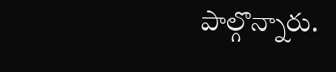పాల్గొన్నారు.